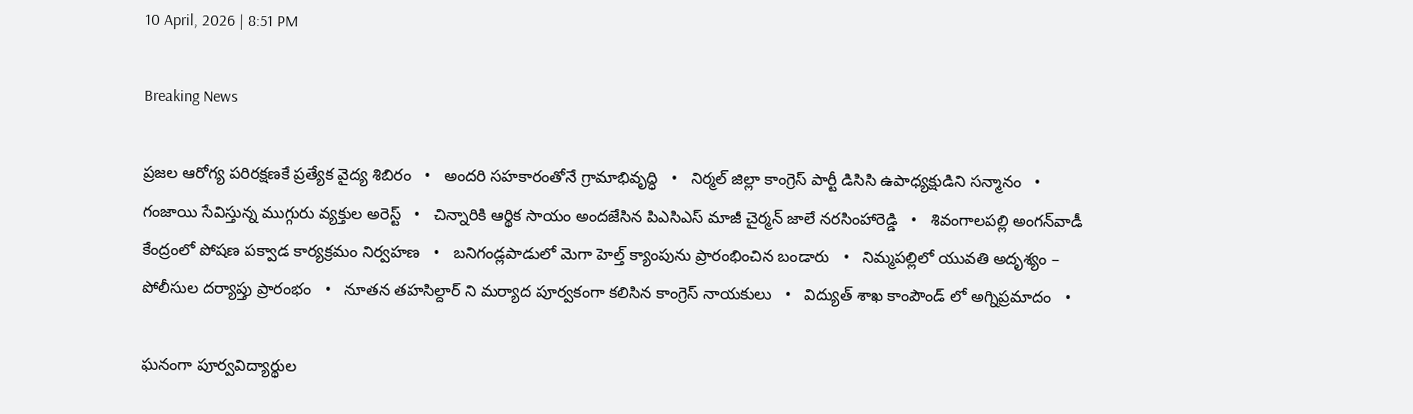10 April, 2026 | 8:51 PM

Breaking News

ప్రజల ఆరోగ్య పరిరక్షణకే ప్రత్యేక వైద్య శిబిరం   •   అందరి సహకారంతోనే గ్రామాభివృద్ధి   •   నిర్మల్ జిల్లా కాంగ్రెస్ పార్టీ డిసిసి ఉపాధ్యక్షుడిని సన్మానం   •   గంజాయి సేవిస్తున్న ముగ్గురు వ్యక్తుల అరెస్ట్   •   చిన్నారికి ఆర్థిక సాయం అందజేసిన పిఎసిఎస్ మాజీ చైర్మన్ జాలే నరసింహారెడ్డి   •   శివంగాలపల్లి అంగన్‌వాడీ కేంద్రంలో పోషణ పక్వాడ కార్యక్రమం నిర్వహణ   •   బనిగండ్లపాడులో మెగా హెల్త్ క్యాంపును ప్రారంభించిన బండారు   •   నిమ్మపల్లిలో యువతి అదృశ్యం – పోలీసుల దర్యాప్తు ప్రారంభం   •   నూతన తహసిల్దార్ ని మర్యాద పూర్వకంగా కలిసిన కాంగ్రెస్ నాయకులు   •   విద్యుత్ శాఖ కాంపౌండ్ లో అగ్నిప్రమాదం   •

ఘనంగా పూర్వవిద్యార్థుల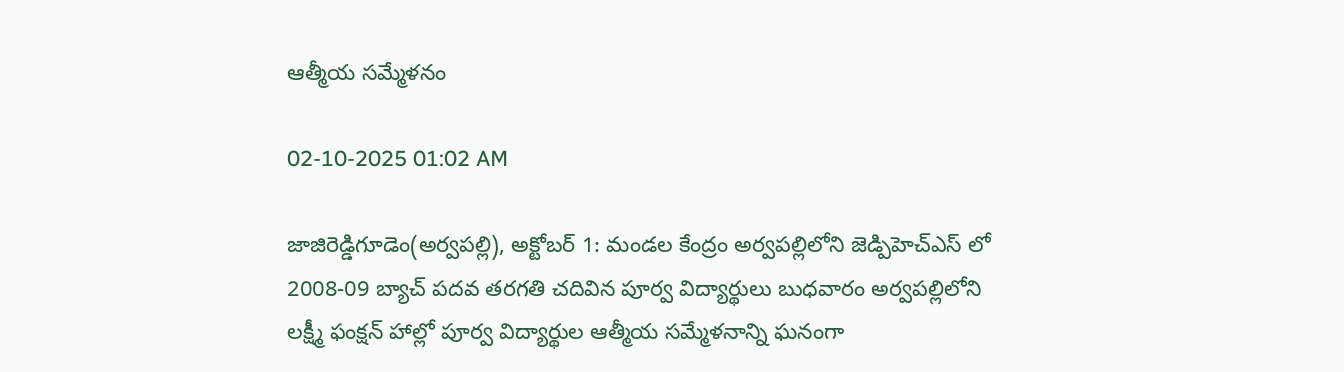ఆత్మీయ సమ్మేళనం

02-10-2025 01:02 AM

జాజిరెడ్డిగూడెం(అర్వపల్లి), అక్టోబర్ 1: మండల కేంద్రం అర్వపల్లిలోని జెడ్పిహెచ్‌ఎస్ లో 2008-09 బ్యాచ్ పదవ తరగతి చదివిన పూర్వ విద్యార్థులు బుధవారం అర్వపల్లిలోని లక్ష్మీ ఫంక్షన్ హాల్లో పూర్వ విద్యార్థుల ఆత్మీయ సమ్మేళనాన్ని ఘనంగా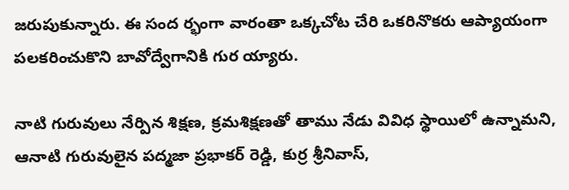జరుపుకున్నారు. ఈ సంద ర్భంగా వారంతా ఒక్కచోట చేరి ఒకరినొకరు ఆప్యాయంగా పలకరించుకొని బావోద్వేగానికి గుర య్యారు.

నాటి గురువులు నేర్పిన శిక్షణ, క్రమశిక్షణతో తాము నేడు వివిధ స్థాయిలో ఉన్నామని, ఆనాటి గురువులైన పద్మజా ప్రభాకర్ రెడ్డి, కుర్ర శ్రీనివాస్,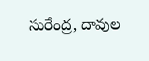సురేంద్ర, దావుల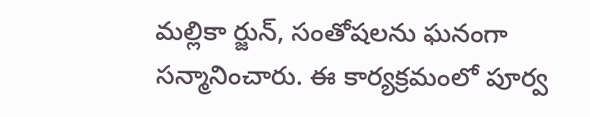మల్లికా ర్జున్, సంతోషలను ఘనంగా సన్మానించారు. ఈ కార్యక్రమంలో పూర్వ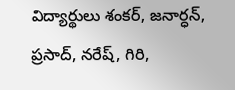విద్యార్థులు శంకర్, జనార్ధన్, ప్రసాద్, నరేష్, గిరి,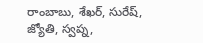రాంబాబు, శేఖర్, సురేష్, జ్యోతి, స్వప్న,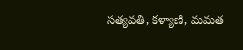సత్యవతి, కళ్యాణి, మమత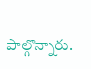పాల్గొన్నారు.